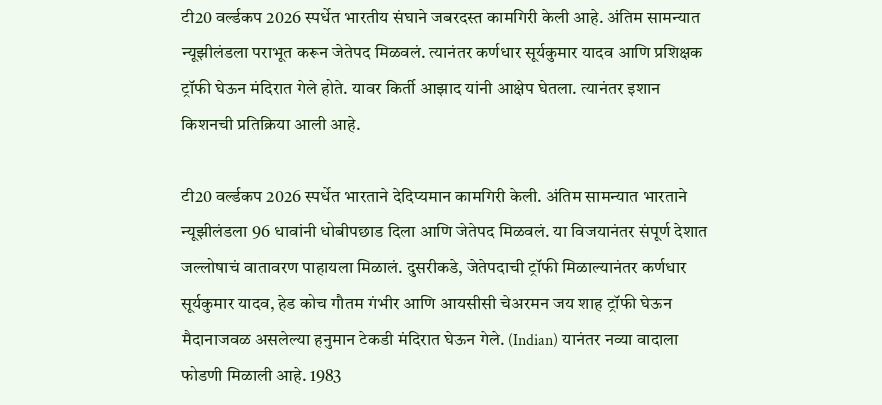टी20 वर्ल्डकप 2026 स्पर्धेत भारतीय संघाने जबरदस्त कामगिरी केली आहे. अंतिम सामन्यात न्यूझीलंडला पराभूत करून जेतेपद मिळवलं. त्यानंतर कर्णधार सूर्यकुमार यादव आणि प्रशिक्षक ट्रॉफी घेऊन मंदिरात गेले होते. यावर किर्ती आझाद यांनी आक्षेप घेतला. त्यानंतर इशान किशनची प्रतिक्रिया आली आहे.

टी20 वर्ल्डकप 2026 स्पर्धेत भारताने देदिप्यमान कामगिरी केली. अंतिम सामन्यात भारताने न्यूझीलंडला 96 धावांनी धोबीपछाड दिला आणि जेतेपद मिळवलं. या विजयानंतर संपूर्ण देशात जल्लोषाचं वातावरण पाहायला मिळालं. दुसरीकडे, जेतेपदाची ट्रॉफी मिळाल्यानंतर कर्णधार सूर्यकुमार यादव, हेड कोच गौतम गंभीर आणि आयसीसी चेअरमन जय शाह ट्रॉफी घेऊन मैदानाजवळ असलेल्या हनुमान टेकडी मंदिरात घेऊन गेले. (Indian) यानंतर नव्या वादाला फोडणी मिळाली आहे. 1983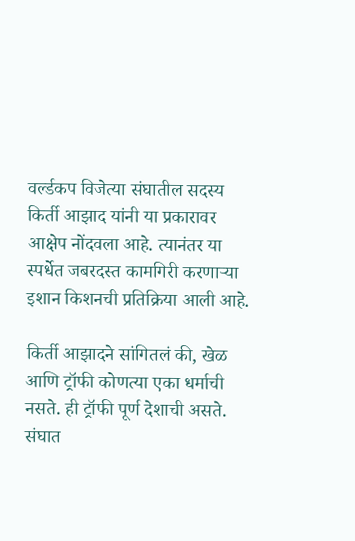वर्ल्डकप विजेत्या संघातील सदस्य किर्ती आझाद यांनी या प्रकारावर आक्षेप नोंदवला आहे. त्यानंतर या स्पर्धेत जबरदस्त कामगिरी करणाऱ्या इशान किशनची प्रतिक्रिया आली आहे.

किर्ती आझादने सांगितलं की, खेळ आणि ट्रॉफी कोणत्या एका धर्माची नसते. ही ट्रॉफी पूर्ण देशाची असते. संघात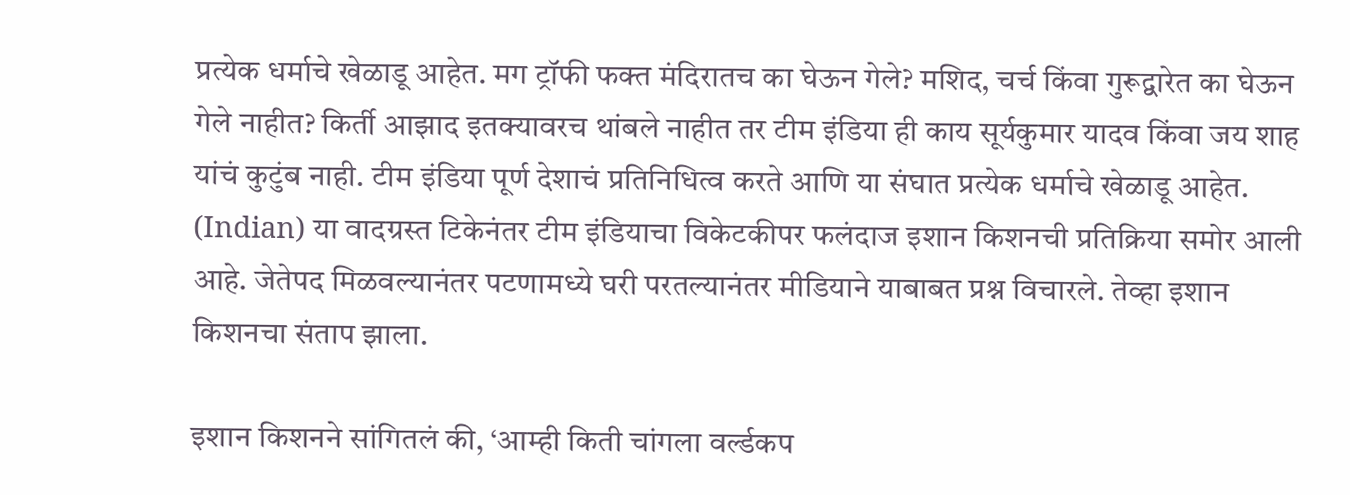प्रत्येक धर्माचे खेळाडू आहेत. मग ट्रॉफी फक्त मंदिरातच का घेऊन गेले? मशिद, चर्च किंवा गुरूद्वारेत का घेऊन गेले नाहीत? किर्ती आझाद इतक्यावरच थांबले नाहीत तर टीम इंडिया ही काय सूर्यकुमार यादव किंवा जय शाह यांचं कुटुंब नाही. टीम इंडिया पूर्ण देशाचं प्रतिनिधित्व करते आणि या संघात प्रत्येक धर्माचे खेळाडू आहेत. (Indian) या वादग्रस्त टिकेनंतर टीम इंडियाचा विकेटकीपर फलंदाज इशान किशनची प्रतिक्रिया समोर आली आहे. जेतेपद मिळवल्यानंतर पटणामध्ये घरी परतल्यानंतर मीडियाने याबाबत प्रश्न विचारले. तेव्हा इशान किशनचा संताप झाला.

इशान किशनने सांगितलं की, ‘आम्ही किती चांगला वर्ल्डकप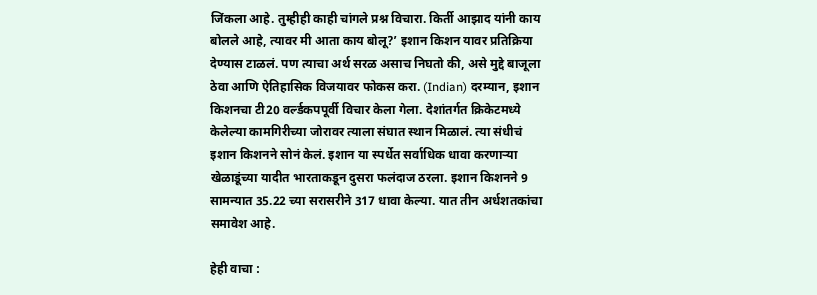जिंकला आहे. तुम्हीही काही चांगले प्रश्न विचारा. किर्ती आझाद यांनी काय बोलले आहे, त्यावर मी आता काय बोलू?’ इशान किशन यावर प्रतिक्रिया देण्यास टाळलं. पण त्याचा अर्थ सरळ असाच निघतो की, असे मुद्दे बाजूला ठेवा आणि ऐतिहासिक विजयावर फोकस करा. (Indian) दरम्यान, इशान किशनचा टी20 वर्ल्डकपपूर्वी विचार केला गेला. देशांतर्गत क्रिकेटमध्ये केलेल्या कामगिरीच्या जोरावर त्याला संघात स्थान मिळालं. त्या संधीचं इशान किशनने सोनं केलं. इशान या स्पर्धेत सर्वाधिक धावा करणाऱ्या खेळाडूंच्या यादीत भारताकडून दुसरा फलंदाज ठरला. इशान किशनने 9 सामन्यात 35.22 च्या सरासरीने 317 धावा केल्या. यात तीन अर्धशतकांचा समावेश आहे.

हेही वाचा :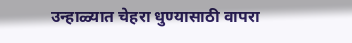उन्हाळ्यात चेहरा धुण्यासाठी वापरा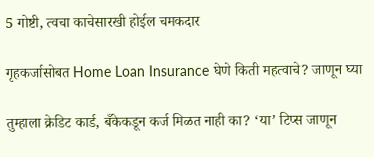5 गोष्टी, त्वचा काचेसारखी होईल चमकदार

गृहकर्जासोबत Home Loan Insurance घेणे किती महत्वाचे? जाणून घ्या

तुम्हाला क्रेडिट कार्ड, बँकेकडून कर्ज मिळत नाही का? ‘या’ टिप्स जाणून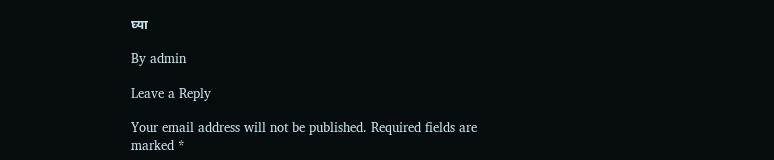घ्या

By admin

Leave a Reply

Your email address will not be published. Required fields are marked *